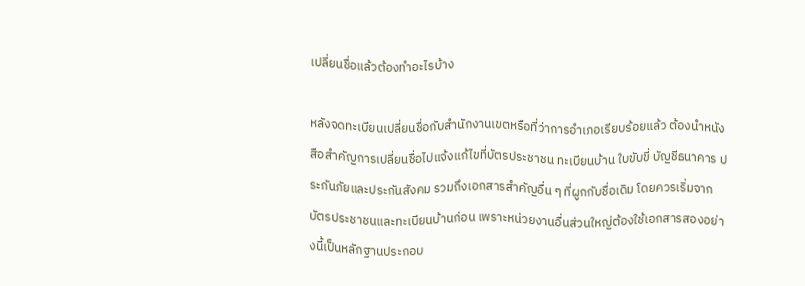เปลี่ยนชื่อแล้วต้องทำอะไรบ้าง

หลังจดทะเบียนเปลี่ยนชื่อกับสำนักงานเขตหรือที่ว่าการอำเภอเรียบร้อยแล้ว ต้องนำหนังสือสำคัญการเปลี่ยนชื่อไปแจ้งแก้ไขที่บัตรประชาชน ทะเบียนบ้าน ใบขับขี่ บัญชีธนาคาร ประกันภัยและประกันสังคม รวมถึงเอกสารสำคัญอื่น ๆ ที่ผูกกับชื่อเดิม โดยควรเริ่มจากบัตรประชาชนและทะเบียนบ้านก่อน เพราะหน่วยงานอื่นส่วนใหญ่ต้องใช้เอกสารสองอย่างนี้เป็นหลักฐานประกอบ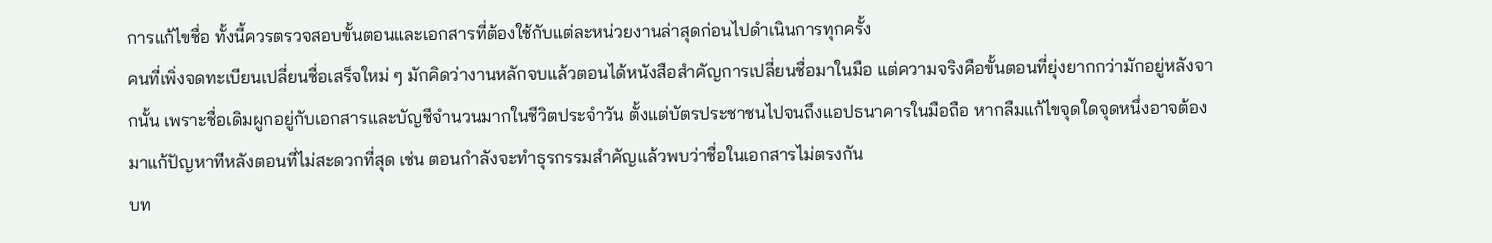การแก้ไขชื่อ ทั้งนี้ควรตรวจสอบขั้นตอนและเอกสารที่ต้องใช้กับแต่ละหน่วยงานล่าสุดก่อนไปดำเนินการทุกครั้ง
คนที่เพิ่งจดทะเบียนเปลี่ยนชื่อเสร็จใหม่ ๆ มักคิดว่างานหลักจบแล้วตอนได้หนังสือสำคัญการเปลี่ยนชื่อมาในมือ แต่ความจริงคือขั้นตอนที่ยุ่งยากกว่ามักอยู่หลังจากนั้น เพราะชื่อเดิมผูกอยู่กับเอกสารและบัญชีจำนวนมากในชีวิตประจำวัน ตั้งแต่บัตรประชาชนไปจนถึงแอปธนาคารในมือถือ หากลืมแก้ไขจุดใดจุดหนึ่งอาจต้องมาแก้ปัญหาทีหลังตอนที่ไม่สะดวกที่สุด เช่น ตอนกำลังจะทำธุรกรรมสำคัญแล้วพบว่าชื่อในเอกสารไม่ตรงกัน
บท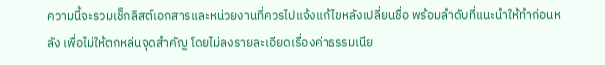ความนี้จะรวมเช็กลิสต์เอกสารและหน่วยงานที่ควรไปแจ้งแก้ไขหลังเปลี่ยนชื่อ พร้อมลำดับที่แนะนำให้ทำก่อนหลัง เพื่อไม่ให้ตกหล่นจุดสำคัญ โดยไม่ลงรายละเอียดเรื่องค่าธรรมเนีย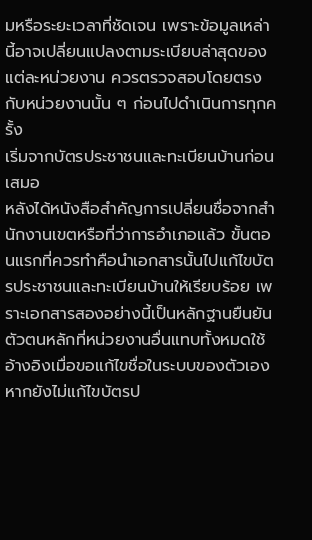มหรือระยะเวลาที่ชัดเจน เพราะข้อมูลเหล่านี้อาจเปลี่ยนแปลงตามระเบียบล่าสุดของแต่ละหน่วยงาน ควรตรวจสอบโดยตรงกับหน่วยงานนั้น ๆ ก่อนไปดำเนินการทุกครั้ง
เริ่มจากบัตรประชาชนและทะเบียนบ้านก่อนเสมอ
หลังได้หนังสือสำคัญการเปลี่ยนชื่อจากสำนักงานเขตหรือที่ว่าการอำเภอแล้ว ขั้นตอนแรกที่ควรทำคือนำเอกสารนั้นไปแก้ไขบัตรประชาชนและทะเบียนบ้านให้เรียบร้อย เพราะเอกสารสองอย่างนี้เป็นหลักฐานยืนยันตัวตนหลักที่หน่วยงานอื่นแทบทั้งหมดใช้อ้างอิงเมื่อขอแก้ไขชื่อในระบบของตัวเอง
หากยังไม่แก้ไขบัตรป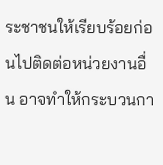ระชาชนให้เรียบร้อยก่อนไปติดต่อหน่วยงานอื่น อาจทำให้กระบวนกา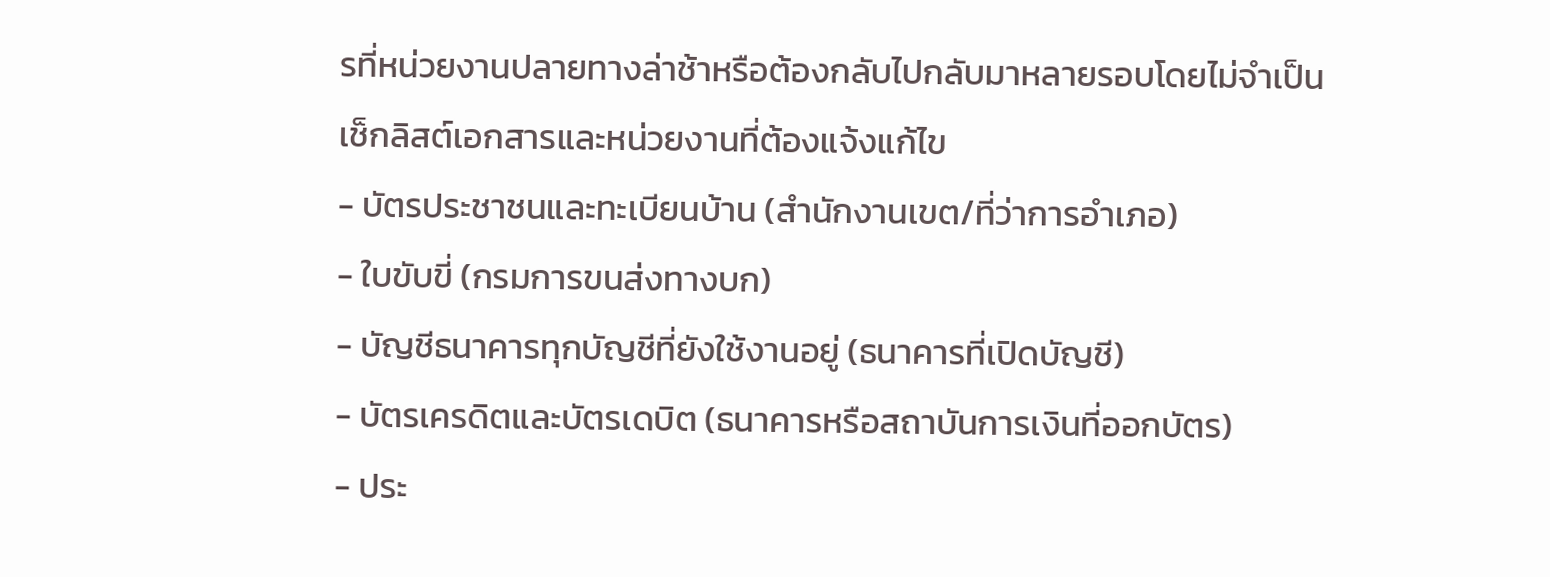รที่หน่วยงานปลายทางล่าช้าหรือต้องกลับไปกลับมาหลายรอบโดยไม่จำเป็น
เช็กลิสต์เอกสารและหน่วยงานที่ต้องแจ้งแก้ไข
- บัตรประชาชนและทะเบียนบ้าน (สำนักงานเขต/ที่ว่าการอำเภอ)
- ใบขับขี่ (กรมการขนส่งทางบก)
- บัญชีธนาคารทุกบัญชีที่ยังใช้งานอยู่ (ธนาคารที่เปิดบัญชี)
- บัตรเครดิตและบัตรเดบิต (ธนาคารหรือสถาบันการเงินที่ออกบัตร)
- ประ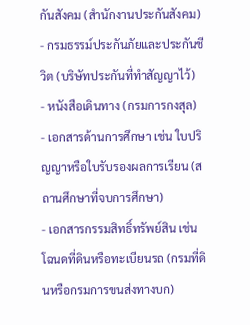กันสังคม (สำนักงานประกันสังคม)
- กรมธรรม์ประกันภัยและประกันชีวิต (บริษัทประกันที่ทำสัญญาไว้)
- หนังสือเดินทาง (กรมการกงสุล)
- เอกสารด้านการศึกษา เช่น ใบปริญญาหรือใบรับรองผลการเรียน (สถานศึกษาที่จบการศึกษา)
- เอกสารกรรมสิทธิ์ทรัพย์สิน เช่น โฉนดที่ดินหรือทะเบียนรถ (กรมที่ดินหรือกรมการขนส่งทางบก)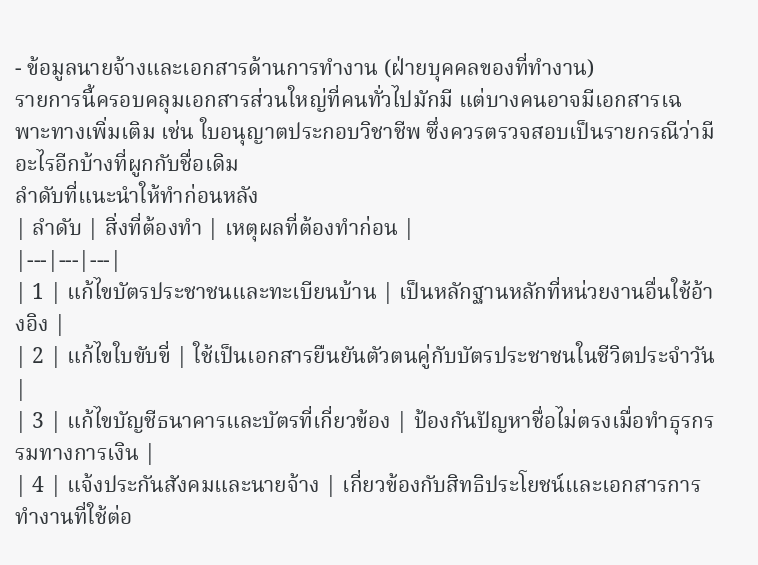- ข้อมูลนายจ้างและเอกสารด้านการทำงาน (ฝ่ายบุคคลของที่ทำงาน)
รายการนี้ครอบคลุมเอกสารส่วนใหญ่ที่คนทั่วไปมักมี แต่บางคนอาจมีเอกสารเฉพาะทางเพิ่มเติม เช่น ใบอนุญาตประกอบวิชาชีพ ซึ่งควรตรวจสอบเป็นรายกรณีว่ามีอะไรอีกบ้างที่ผูกกับชื่อเดิม
ลำดับที่แนะนำให้ทำก่อนหลัง
| ลำดับ | สิ่งที่ต้องทำ | เหตุผลที่ต้องทำก่อน |
|---|---|---|
| 1 | แก้ไขบัตรประชาชนและทะเบียนบ้าน | เป็นหลักฐานหลักที่หน่วยงานอื่นใช้อ้างอิง |
| 2 | แก้ไขใบขับขี่ | ใช้เป็นเอกสารยืนยันตัวตนคู่กับบัตรประชาชนในชีวิตประจำวัน |
| 3 | แก้ไขบัญชีธนาคารและบัตรที่เกี่ยวข้อง | ป้องกันปัญหาชื่อไม่ตรงเมื่อทำธุรกรรมทางการเงิน |
| 4 | แจ้งประกันสังคมและนายจ้าง | เกี่ยวข้องกับสิทธิประโยชน์และเอกสารการทำงานที่ใช้ต่อ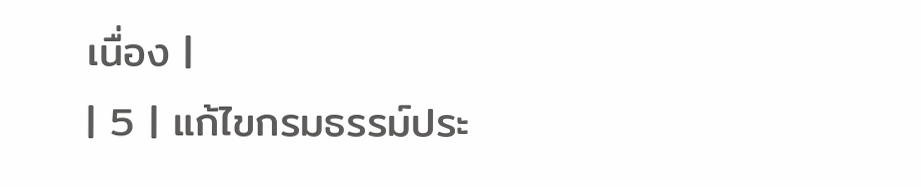เนื่อง |
| 5 | แก้ไขกรมธรรม์ประ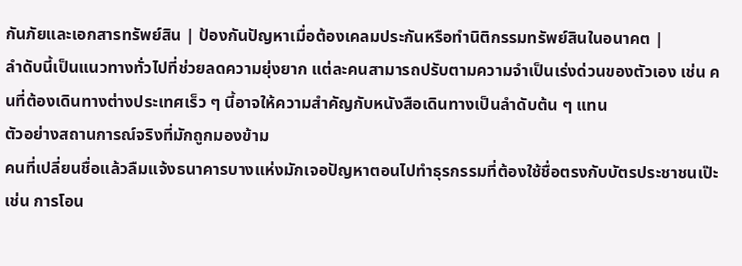กันภัยและเอกสารทรัพย์สิน | ป้องกันปัญหาเมื่อต้องเคลมประกันหรือทำนิติกรรมทรัพย์สินในอนาคต |
ลำดับนี้เป็นแนวทางทั่วไปที่ช่วยลดความยุ่งยาก แต่ละคนสามารถปรับตามความจำเป็นเร่งด่วนของตัวเอง เช่น คนที่ต้องเดินทางต่างประเทศเร็ว ๆ นี้อาจให้ความสำคัญกับหนังสือเดินทางเป็นลำดับต้น ๆ แทน
ตัวอย่างสถานการณ์จริงที่มักถูกมองข้าม
คนที่เปลี่ยนชื่อแล้วลืมแจ้งธนาคารบางแห่งมักเจอปัญหาตอนไปทำธุรกรรมที่ต้องใช้ชื่อตรงกับบัตรประชาชนเป๊ะ เช่น การโอน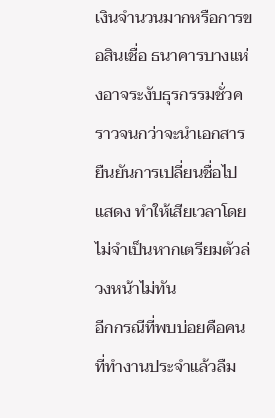เงินจำนวนมากหรือการขอสินเชื่อ ธนาคารบางแห่งอาจระงับธุรกรรมชั่วคราวจนกว่าจะนำเอกสารยืนยันการเปลี่ยนชื่อไปแสดง ทำให้เสียเวลาโดยไม่จำเป็นหากเตรียมตัวล่วงหน้าไม่ทัน
อีกกรณีที่พบบ่อยคือคนที่ทำงานประจำแล้วลืม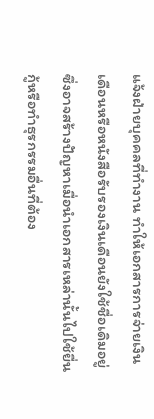แจ้งฝ่ายบุคคลที่ทำงาน ทำให้เอกสารการจ่ายเงินเดือนหรือหนังสือรับรองเงินเดือนยังใช้ชื่อเดิมอยู่ ซึ่งอาจสร้างปัญหาเมื่อนำเอกสารเหล่านั้นไปใช้ยื่นกู้หรือทำธุรกรรมอื่นที่ต้อง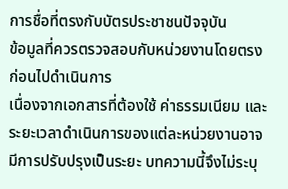การชื่อที่ตรงกับบัตรประชาชนปัจจุบัน
ข้อมูลที่ควรตรวจสอบกับหน่วยงานโดยตรงก่อนไปดำเนินการ
เนื่องจากเอกสารที่ต้องใช้ ค่าธรรมเนียม และระยะเวลาดำเนินการของแต่ละหน่วยงานอาจมีการปรับปรุงเป็นระยะ บทความนี้จึงไม่ระบุ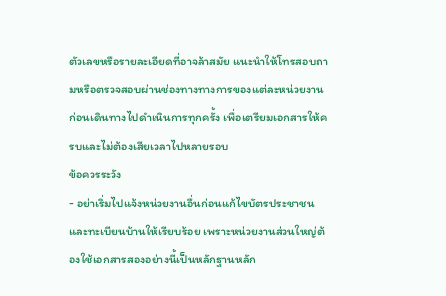ตัวเลขหรือรายละเอียดที่อาจล้าสมัย แนะนำให้โทรสอบถามหรือตรวจสอบผ่านช่องทางทางการของแต่ละหน่วยงานก่อนเดินทางไปดำเนินการทุกครั้ง เพื่อเตรียมเอกสารให้ครบและไม่ต้องเสียเวลาไปหลายรอบ
ข้อควรระวัง
- อย่าเริ่มไปแจ้งหน่วยงานอื่นก่อนแก้ไขบัตรประชาชนและทะเบียนบ้านให้เรียบร้อย เพราะหน่วยงานส่วนใหญ่ต้องใช้เอกสารสองอย่างนี้เป็นหลักฐานหลัก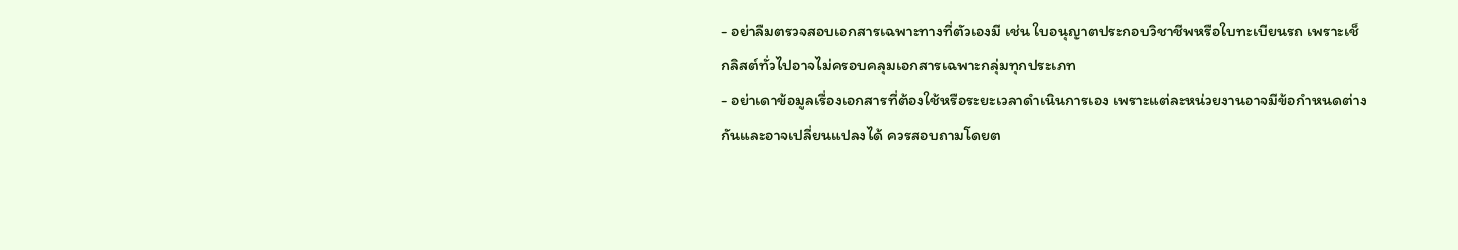- อย่าลืมตรวจสอบเอกสารเฉพาะทางที่ตัวเองมี เช่น ใบอนุญาตประกอบวิชาชีพหรือใบทะเบียนรถ เพราะเช็กลิสต์ทั่วไปอาจไม่ครอบคลุมเอกสารเฉพาะกลุ่มทุกประเภท
- อย่าเดาข้อมูลเรื่องเอกสารที่ต้องใช้หรือระยะเวลาดำเนินการเอง เพราะแต่ละหน่วยงานอาจมีข้อกำหนดต่างกันและอาจเปลี่ยนแปลงได้ ควรสอบถามโดยต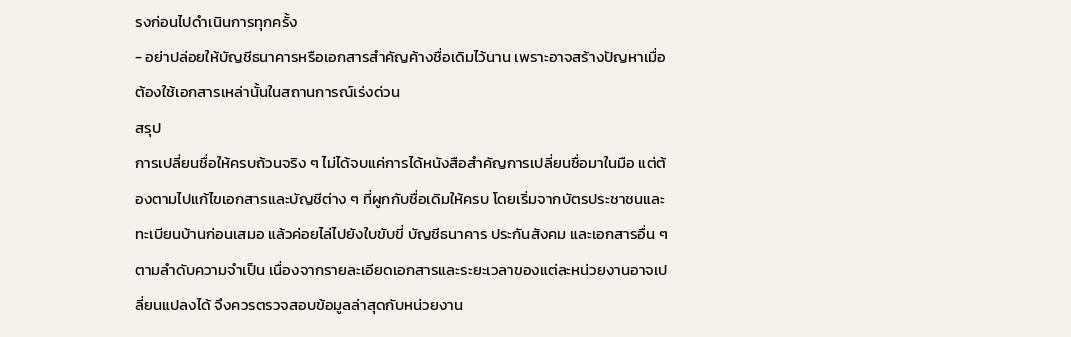รงก่อนไปดำเนินการทุกครั้ง
- อย่าปล่อยให้บัญชีธนาคารหรือเอกสารสำคัญค้างชื่อเดิมไว้นาน เพราะอาจสร้างปัญหาเมื่อต้องใช้เอกสารเหล่านั้นในสถานการณ์เร่งด่วน
สรุป
การเปลี่ยนชื่อให้ครบถ้วนจริง ๆ ไม่ได้จบแค่การได้หนังสือสำคัญการเปลี่ยนชื่อมาในมือ แต่ต้องตามไปแก้ไขเอกสารและบัญชีต่าง ๆ ที่ผูกกับชื่อเดิมให้ครบ โดยเริ่มจากบัตรประชาชนและทะเบียนบ้านก่อนเสมอ แล้วค่อยไล่ไปยังใบขับขี่ บัญชีธนาคาร ประกันสังคม และเอกสารอื่น ๆ ตามลำดับความจำเป็น เนื่องจากรายละเอียดเอกสารและระยะเวลาของแต่ละหน่วยงานอาจเปลี่ยนแปลงได้ จึงควรตรวจสอบข้อมูลล่าสุดกับหน่วยงาน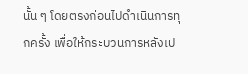นั้น ๆ โดยตรงก่อนไปดำเนินการทุกครั้ง เพื่อให้กระบวนการหลังเป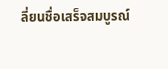ลี่ยนชื่อเสร็จสมบูรณ์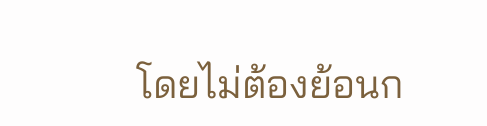โดยไม่ต้องย้อนก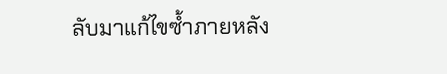ลับมาแก้ไขซ้ำภายหลัง